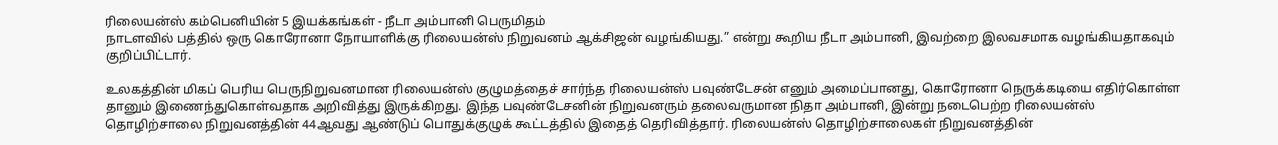ரிலையன்ஸ் கம்பெனியின் 5 இயக்கங்கள் - நீடா அம்பானி பெருமிதம்
நாடளவில் பத்தில் ஒரு கொரோனா நோயாளிக்கு ரிலையன்ஸ் நிறுவனம் ஆக்சிஜன் வழங்கியது.” என்று கூறிய நீடா அம்பானி, இவற்றை இலவசமாக வழங்கியதாகவும் குறிப்பிட்டார்.

உலகத்தின் மிகப் பெரிய பெருநிறுவனமான ரிலையன்ஸ் குழுமத்தைச் சார்ந்த ரிலையன்ஸ் பவுண்டேசன் எனும் அமைப்பானது, கொரோனா நெருக்கடியை எதிர்கொள்ள தானும் இணைந்துகொள்வதாக அறிவித்து இருக்கிறது. இந்த பவுண்டேசனின் நிறுவனரும் தலைவருமான நிதா அம்பானி, இன்று நடைபெற்ற ரிலையன்ஸ் தொழிற்சாலை நிறுவனத்தின் 44ஆவது ஆண்டுப் பொதுக்குழுக் கூட்டத்தில் இதைத் தெரிவித்தார். ரிலையன்ஸ் தொழிற்சாலைகள் நிறுவனத்தின்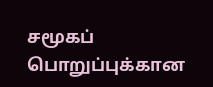சமூகப் பொறுப்புக்கான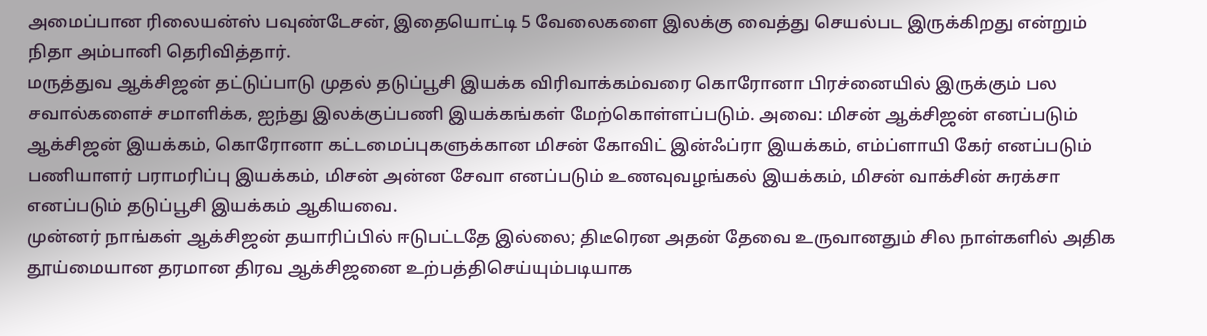அமைப்பான ரிலையன்ஸ் பவுண்டேசன், இதையொட்டி 5 வேலைகளை இலக்கு வைத்து செயல்பட இருக்கிறது என்றும் நிதா அம்பானி தெரிவித்தார்.
மருத்துவ ஆக்சிஜன் தட்டுப்பாடு முதல் தடுப்பூசி இயக்க விரிவாக்கம்வரை கொரோனா பிரச்னையில் இருக்கும் பல சவால்களைச் சமாளிக்க, ஐந்து இலக்குப்பணி இயக்கங்கள் மேற்கொள்ளப்படும். அவை: மிசன் ஆக்சிஜன் எனப்படும் ஆக்சிஜன் இயக்கம், கொரோனா கட்டமைப்புகளுக்கான மிசன் கோவிட் இன்ஃப்ரா இயக்கம், எம்ப்ளாயி கேர் எனப்படும் பணியாளர் பராமரிப்பு இயக்கம், மிசன் அன்ன சேவா எனப்படும் உணவுவழங்கல் இயக்கம், மிசன் வாக்சின் சுரக்சா எனப்படும் தடுப்பூசி இயக்கம் ஆகியவை.
முன்னர் நாங்கள் ஆக்சிஜன் தயாரிப்பில் ஈடுபட்டதே இல்லை; திடீரென அதன் தேவை உருவானதும் சில நாள்களில் அதிக தூய்மையான தரமான திரவ ஆக்சிஜனை உற்பத்திசெய்யும்படியாக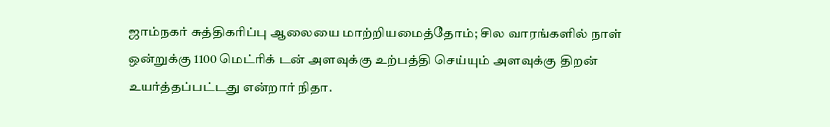ஜாம்நகர் சுத்திகரிப்பு ஆலையை மாற்றியமைத்தோம்; சில வாரங்களில் நாள் ஒன்றுக்கு 1100 மெட்ரிக் டன் அளவுக்கு உற்பத்தி செய்யும் அளவுக்கு திறன் உயர்த்தப்பட்டது என்றார் நிதா.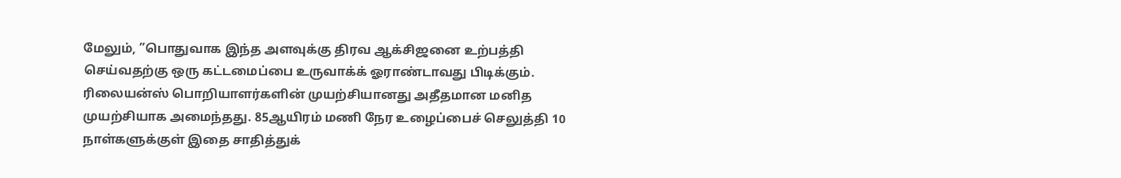மேலும், ”பொதுவாக இந்த அளவுக்கு திரவ ஆக்சிஜனை உற்பத்தி செய்வதற்கு ஒரு கட்டமைப்பை உருவாக்க் ஓராண்டாவது பிடிக்கும். ரிலையன்ஸ் பொறியாளர்களின் முயற்சியானது அதீதமான மனித முயற்சியாக அமைந்தது. 85ஆயிரம் மணி நேர உழைப்பைச் செலுத்தி 10 நாள்களுக்குள் இதை சாதித்துக்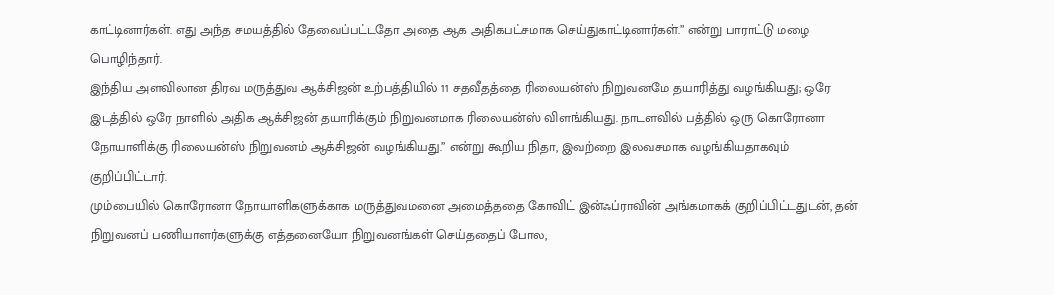காட்டினார்கள். எது அந்த சமயத்தில் தேவைப்பட்டதோ அதை ஆக அதிகபட்சமாக செய்துகாட்டினார்கள்.” என்று பாராட்டு மழை பொழிந்தார்.
இந்திய அளவிலான திரவ மருத்துவ ஆக்சிஜன் உற்பத்தியில் 11 சதவீதத்தை ரிலையன்ஸ் நிறுவனமே தயாரித்து வழங்கியது; ஒரே இடத்தில் ஒரே நாளில் அதிக ஆக்சிஜன் தயாரிக்கும் நிறுவனமாக ரிலையன்ஸ் விளங்கியது. நாடளவில் பத்தில் ஒரு கொரோனா நோயாளிக்கு ரிலையன்ஸ் நிறுவனம் ஆக்சிஜன் வழங்கியது.” என்று கூறிய நிதா, இவற்றை இலவசமாக வழங்கியதாகவும் குறிப்பிட்டார்.
மும்பையில் கொரோனா நோயாளிகளுக்காக மருத்துவமனை அமைத்ததை கோவிட் இன்ஃப்ராவின் அங்கமாகக் குறிப்பிட்டதுடன், தன் நிறுவனப் பணியாளர்களுக்கு எத்தனையோ நிறுவனங்கள் செய்ததைப் போல,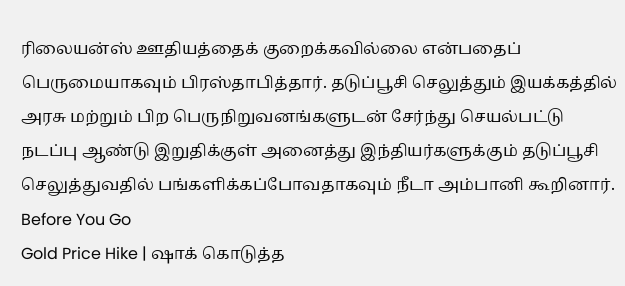ரிலையன்ஸ் ஊதியத்தைக் குறைக்கவில்லை என்பதைப் பெருமையாகவும் பிரஸ்தாபித்தார். தடுப்பூசி செலுத்தும் இயக்கத்தில் அரசு மற்றும் பிற பெருநிறுவனங்களுடன் சேர்ந்து செயல்பட்டு நடப்பு ஆண்டு இறுதிக்குள் அனைத்து இந்தியர்களுக்கும் தடுப்பூசி செலுத்துவதில் பங்களிக்கப்போவதாகவும் நீடா அம்பானி கூறினார்.
Before You Go
Gold Price Hike | ஷாக் கொடுத்த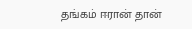தங்கம் ஈரான் தான்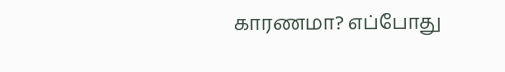காரணமா? எப்போது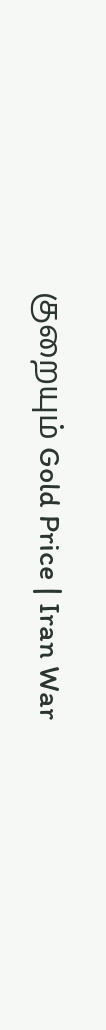குறையும் Gold Price | Iran War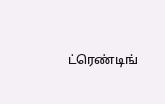ட்ரெண்டிங்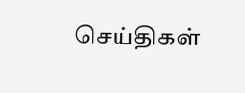செய்திகள்